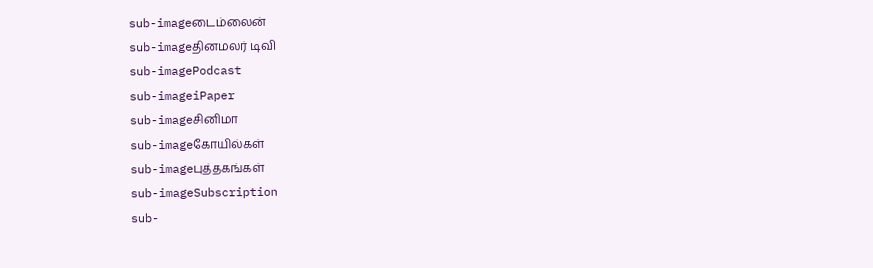sub-imageடைம்லைன்
sub-imageதினமலர் டிவி
sub-imagePodcast
sub-imageiPaper
sub-imageசினிமா
sub-imageகோயில்கள்
sub-imageபுத்தகங்கள்
sub-imageSubscription
sub-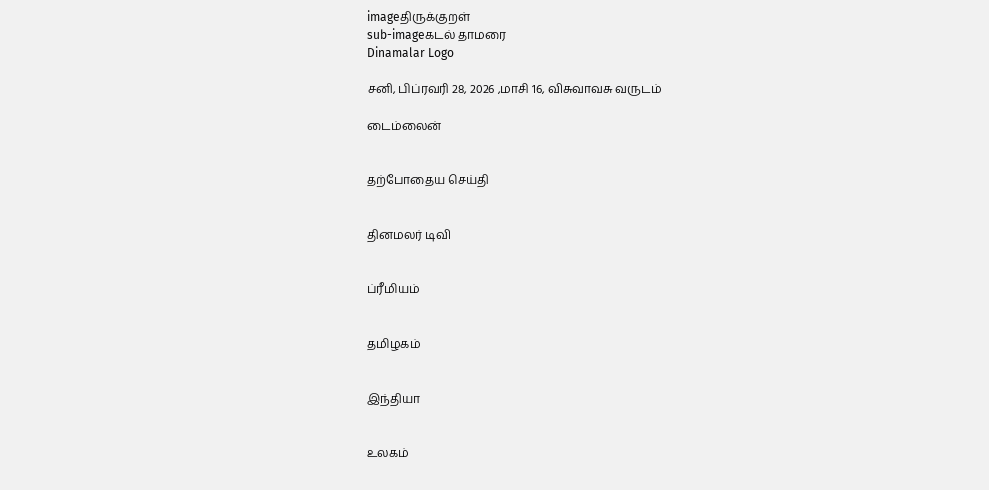imageதிருக்குறள்
sub-imageகடல் தாமரை
Dinamalar Logo

சனி, பிப்ரவரி 28, 2026 ,மாசி 16, விசுவாவசு வருடம்

டைம்லைன்


தற்போதைய செய்தி


தினமலர் டிவி


ப்ரீமியம்


தமிழகம்


இந்தியா


உலகம்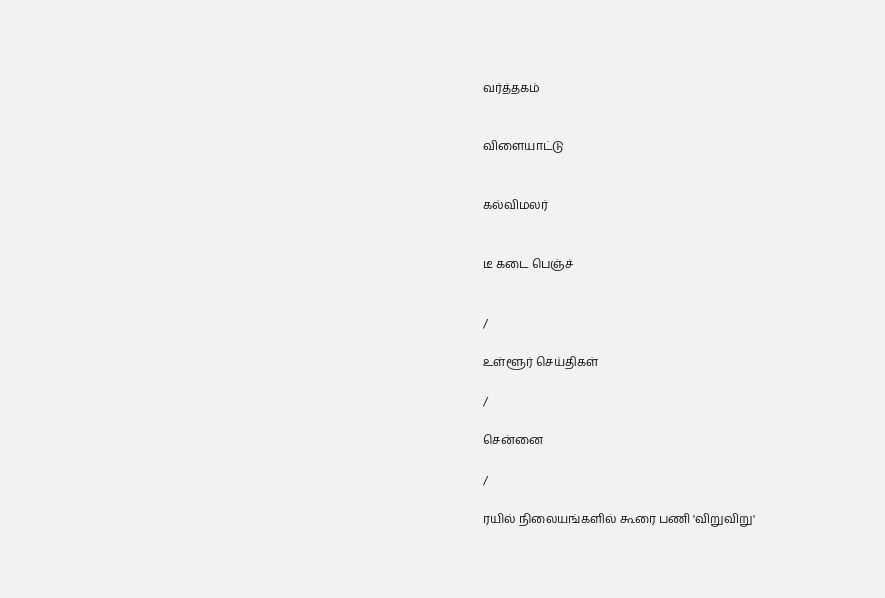வர்த்தகம்


விளையாட்டு


கல்விமலர்


டீ கடை பெஞ்ச்


/

உள்ளூர் செய்திகள்

/

சென்னை

/

ரயில் நிலையங்களில் கூரை பணி 'விறுவிறு'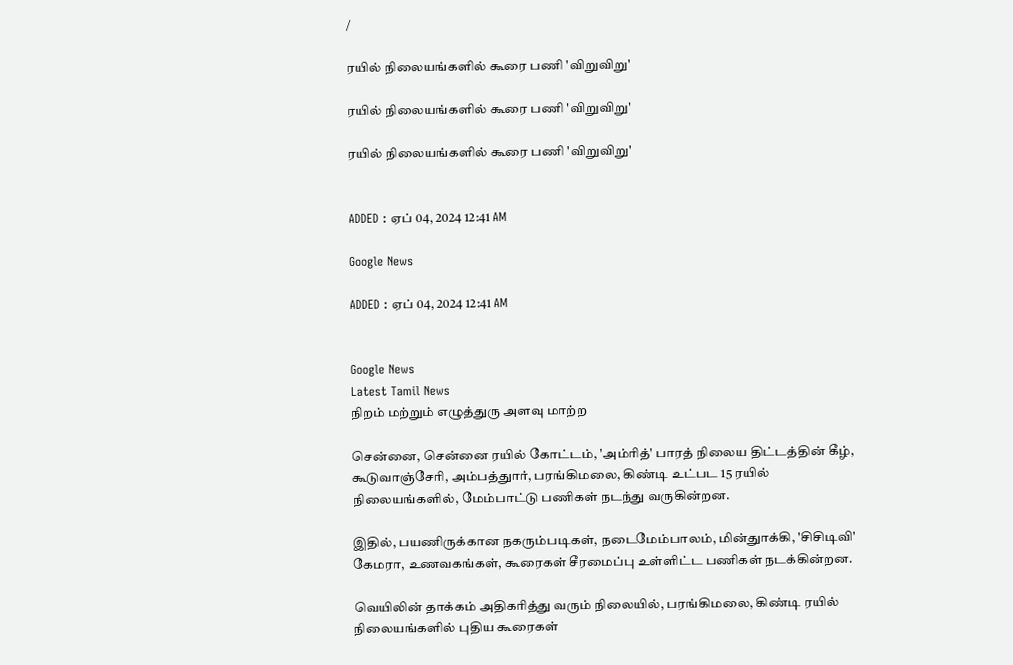/

ரயில் நிலையங்களில் கூரை பணி 'விறுவிறு'

ரயில் நிலையங்களில் கூரை பணி 'விறுவிறு'

ரயில் நிலையங்களில் கூரை பணி 'விறுவிறு'


ADDED : ஏப் 04, 2024 12:41 AM

Google News

ADDED : ஏப் 04, 2024 12:41 AM


Google News
Latest Tamil News
நிறம் மற்றும் எழுத்துரு அளவு மாற்ற

சென்னை, சென்னை ரயில் கோட்டம், 'அம்ரித்' பாரத் நிலைய திட்டத்தின் கீழ், கூடுவாஞ்சேரி, அம்பத்துார், பரங்கிமலை, கிண்டி உட்பட 15 ரயில் நிலையங்களில், மேம்பாட்டு பணிகள் நடந்து வருகின்றன.

இதில், பயணிருக்கான நகரும்படிகள், நடைமேம்பாலம், மின்துாக்கி, 'சிசிடிவி' கேமரா, உணவகங்கள், கூரைகள் சீரமைப்பு உள்ளிட்ட பணிகள் நடக்கின்றன.

வெயிலின் தாக்கம் அதிகரித்து வரும் நிலையில், பரங்கிமலை, கிண்டி ரயில் நிலையங்களில் புதிய கூரைகள்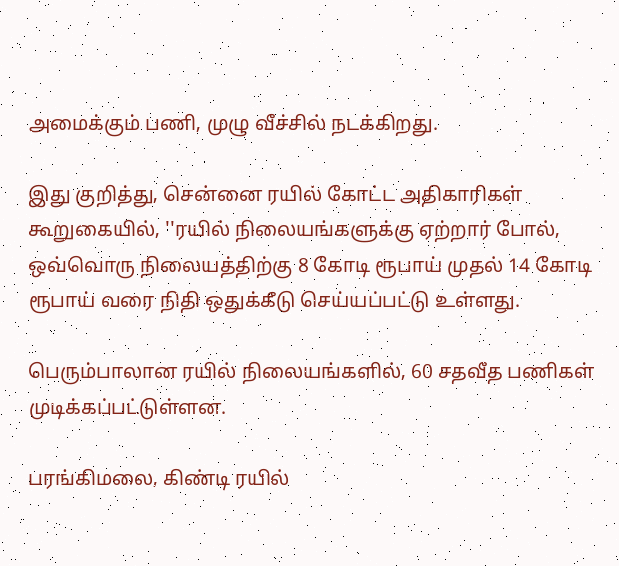அமைக்கும் பணி, முழு வீச்சில் நடக்கிறது.

இது குறித்து, சென்னை ரயில் கோட்ட அதிகாரிகள் கூறுகையில், ''ரயில் நிலையங்களுக்கு ஏற்றார் போல், ஒவ்வொரு நிலையத்திற்கு 8 கோடி ரூபாய் முதல் 14 கோடி ரூபாய் வரை நிதி ஒதுக்கீடு செய்யப்பட்டு உள்ளது.

பெரும்பாலான ரயில் நிலையங்களில், 60 சதவீத பணிகள் முடிக்கப்பட்டுள்ளன.

பரங்கிமலை, கிண்டி ரயில்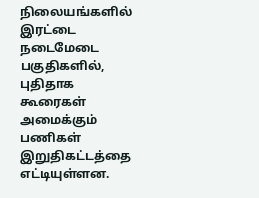நிலையங்களில் இரட்டை நடைமேடை பகுதிகளில், புதிதாக கூரைகள் அமைக்கும் பணிகள் இறுதிகட்டத்தை எட்டியுள்ளன.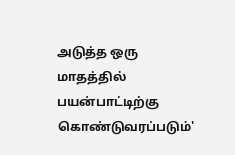அடுத்த ஒரு மாதத்தில் பயன்பாட்டிற்கு கொண்டுவரப்படும்'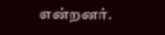என்றனர்.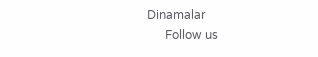Dinamalar
      Follow us